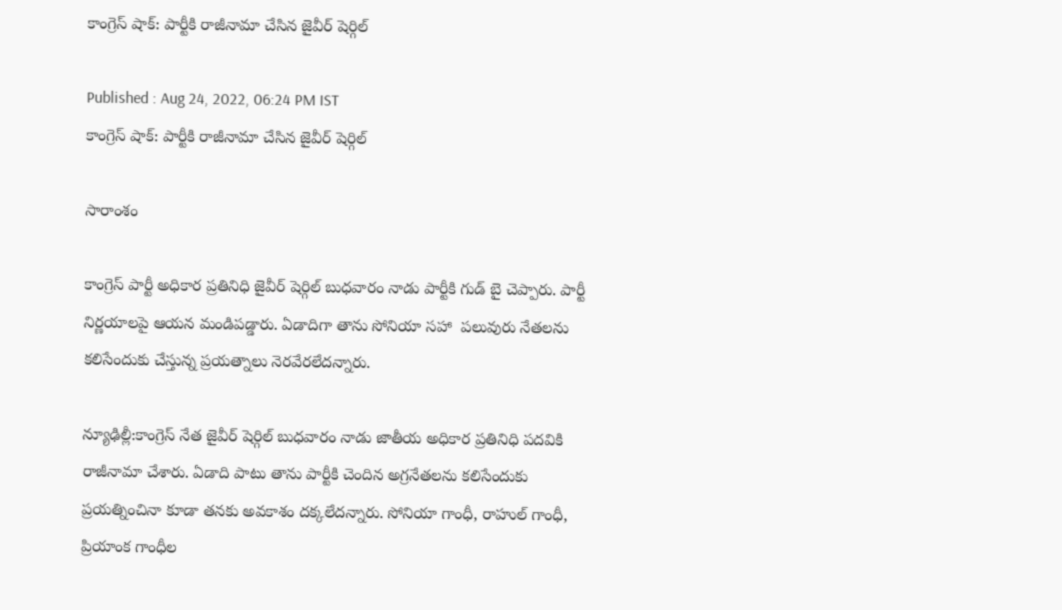కాంగ్రెస్ షాక్: పార్టీకి రాజీనామా చేసిన జైవీర్ షెర్గిల్

Published : Aug 24, 2022, 06:24 PM IST
కాంగ్రెస్ షాక్: పార్టీకి రాజీనామా చేసిన జైవీర్ షెర్గిల్

సారాంశం

కాంగ్రెస్ పార్టీ అధికార ప్రతినిధి జైవీర్ షెర్గిల్ బుధవారం నాడు పార్టీకి గుడ్ బై చెప్పారు. పార్టీ నిర్ణయాలపై ఆయన మండిపడ్డారు. ఏడాదిగా తాను సోనియా సహా  పలువురు నేతలను కలిసేందుకు చేస్తున్న ప్రయత్నాలు నెరవేరలేదన్నారు.

న్యూఢిల్లీ:కాంగ్రెస్ నేత జైవీర్ షెర్గిల్ బుధవారం నాడు జాతీయ అధికార ప్రతినిధి పదవికి రాజీనామా చేశారు. ఏడాది పాటు తాను పార్టీకి చెందిన అగ్రనేతలను కలిసేందుకు ప్రయత్నించినా కూడా తనకు అవకాశం దక్కలేదన్నారు. సోనియా గాంధీ, రాహుల్ గాంధీ, ప్రియాంక గాంధీల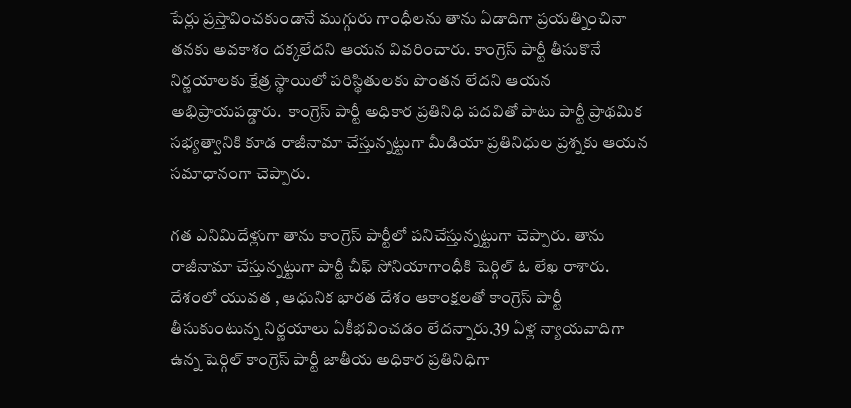పేర్లు ప్రస్తావించకుండానే ముగ్గురు గాంధీలను తాను ఏడాదిగా ప్రయత్నించినా తనకు అవకాశం దక్కలేదని ఆయన వివరించారు. కాంగ్రెస్ పార్టీ తీసుకొనే నిర్ణయాలకు క్షేత్ర స్థాయిలో పరిస్థితులకు పొంతన లేదని ఆయన అభిప్రాయపడ్డారు.  కాంగ్రెస్ పార్టీ అధికార ప్రతినిధి పదవితో పాటు పార్టీ ప్రాథమిక సభ్యత్వానికి కూడ రాజీనామా చేస్తున్నట్టుగా మీడియా ప్రతినిధుల ప్రశ్నకు ఆయన సమాధానంగా చెప్పారు.

గత ఎనిమిదేళ్లుగా తాను కాంగ్రెస్ పార్టీలో పనిచేస్తున్నట్టుగా చెప్పారు. తాను రాజీనామా చేస్తున్నట్టుగా పార్టీ చీఫ్ సోనియాగాంధీకి షెర్గిల్ ఓ లేఖ రాశారు.  దేశంలో యువత , ఆధునిక భారత దేశం ఆకాంక్షలతో కాంగ్రెస్ పార్టీ తీసుకుంటున్న నిర్ణయాలు ఏకీభవించడం లేదన్నారు.39 ఏళ్ల న్యాయవాదిగా ఉన్న షెర్గిల్ కాంగ్రెస్ పార్టీ జాతీయ అధికార ప్రతినిధిగా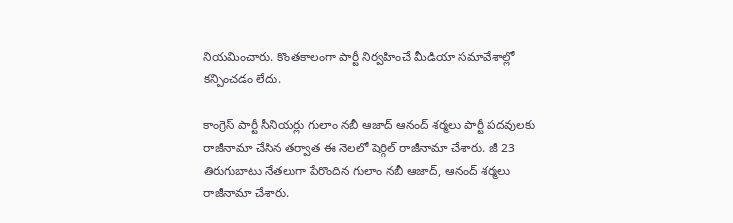నియమించారు. కొంతకాలంగా పార్టీ నిర్వహించే మీడియా సమావేశాల్లో కన్పించడం లేదు.

కాంగ్రెస్ పార్టీ సీనియర్లు గులాం నబీ ఆజాద్ ఆనంద్ శర్మలు పార్టీ పదవులకు రాజీనామా చేసిన తర్వాత ఈ నెలలో షెర్గిల్ రాజీనామా చేశారు. జీ 23 తిరుగుబాటు నేతలుగా పేరొందిన గులాం నబీ ఆజాద్, ఆనంద్ శర్మలు  రాజీనామా చేశారు.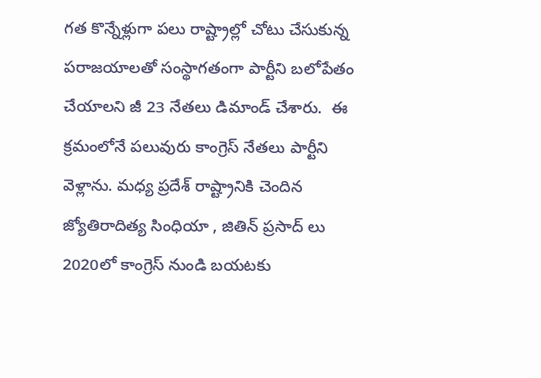గత కొన్నేళ్లుగా పలు రాష్ట్రాల్లో చోటు చేసుకున్న పరాజయాలతో సంస్థాగతంగా పార్టీని బలోపేతం చేయాలని జీ 23 నేతలు డిమాండ్ చేశారు.  ఈ క్రమంలోనే పలువురు కాంగ్రెస్ నేతలు పార్టీని వెళ్లాను. మధ్య ప్రదేశ్ రాష్ట్రానికి చెందిన జ్యోతిరాదిత్య సింధియా , జితిన్ ప్రసాద్ లు 2020లో కాంగ్రెస్ నుండి బయటకు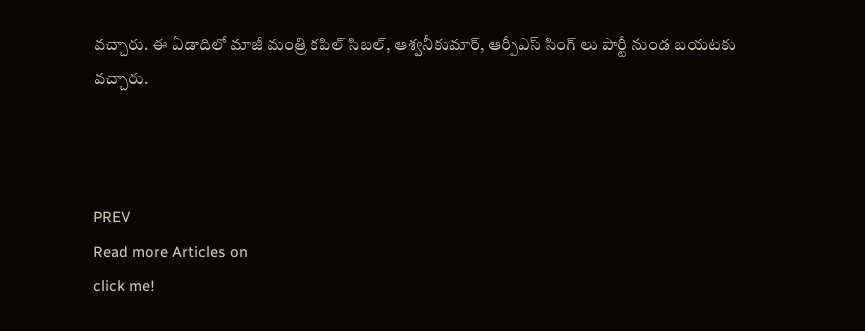వచ్చారు. ఈ ఏడాదిలో మాజీ మంత్రి కపిల్ సిబల్, ఆశ్వనీకుమార్, ఆర్పీఎస్ సింగ్ లు పార్టీ నుండ బయటకు వచ్చారు.



PREV
Read more Articles on
click me!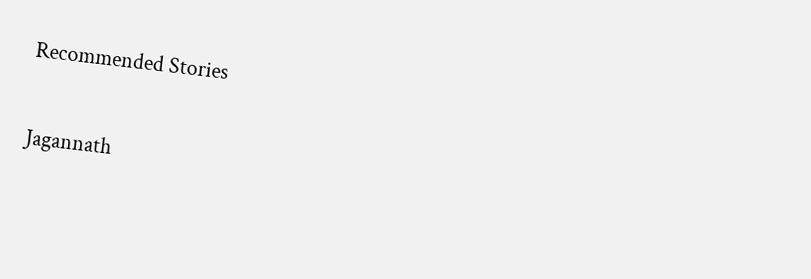Recommended Stories

Jagannath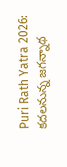Puri Rath Yatra 2026: కదలనున్న జగన్నాథ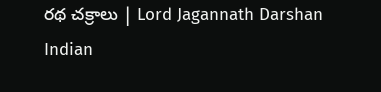రథ చక్రాలు | Lord Jagannath Darshan
Indian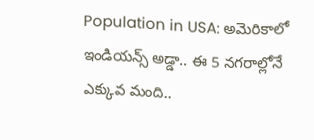Population in USA: అమెరికాలో ఇండియన్స్ అడ్డా.. ఈ 5 నగరాల్లోనే ఎక్కువ మంది..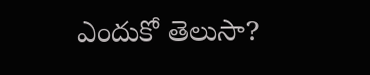ఎందుకో తెలుసా?